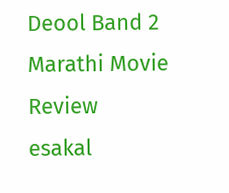Deool Band 2 Marathi Movie Review
esakal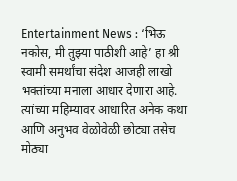Entertainment News : ‘भिऊ नकोस, मी तुझ्या पाठीशी आहे’ हा श्री स्वामी समर्थांचा संदेश आजही लाखो भक्तांच्या मनाला आधार देणारा आहे. त्यांच्या महिम्यावर आधारित अनेक कथा आणि अनुभव वेळोवेळी छोट्या तसेच मोठ्या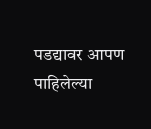पडद्यावर आपण पाहिलेल्या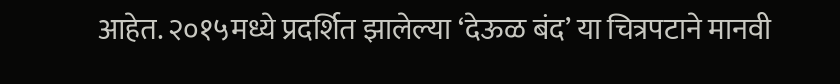आहेत. २०१५मध्ये प्रदर्शित झालेल्या ‘देऊळ बंद’ या चित्रपटाने मानवी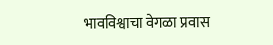भावविश्वाचा वेगळा प्रवास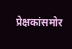प्रेक्षकांसमोर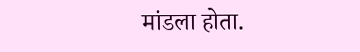मांडला होता.